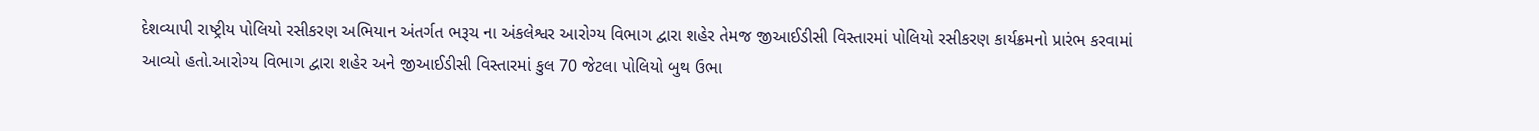દેશવ્યાપી રાષ્ટ્રીય પોલિયો રસીકરણ અભિયાન અંતર્ગત ભરૂચ ના અંકલેશ્વર આરોગ્ય વિભાગ દ્વારા શહેર તેમજ જીઆઈડીસી વિસ્તારમાં પોલિયો રસીકરણ કાર્યક્રમનો પ્રારંભ કરવામાં આવ્યો હતો.આરોગ્ય વિભાગ દ્વારા શહેર અને જીઆઈડીસી વિસ્તારમાં કુલ 70 જેટલા પોલિયો બુથ ઉભા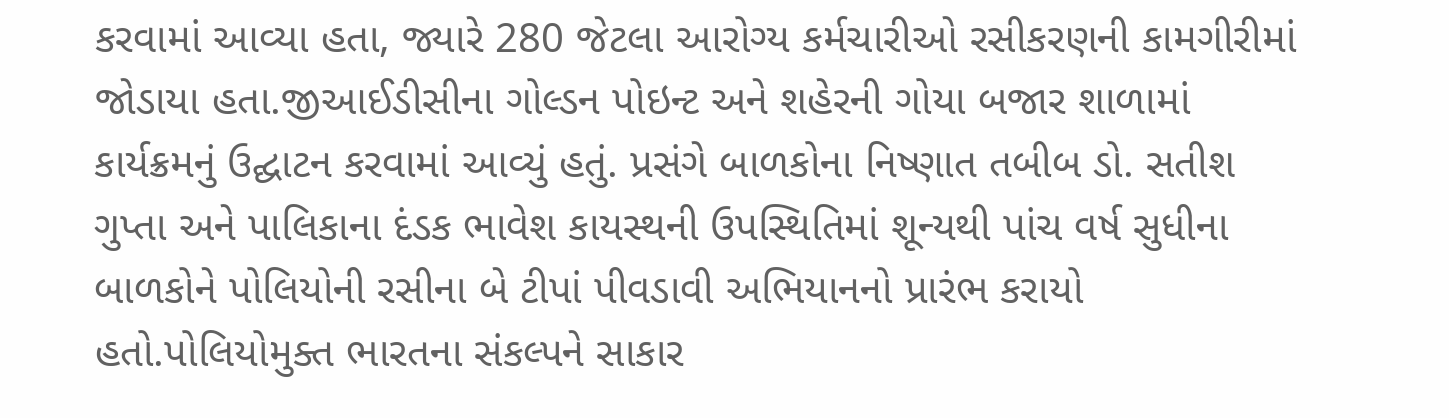કરવામાં આવ્યા હતા, જ્યારે 280 જેટલા આરોગ્ય કર્મચારીઓ રસીકરણની કામગીરીમાં જોડાયા હતા.જીઆઈડીસીના ગોલ્ડન પોઇન્ટ અને શહેરની ગોયા બજાર શાળામાં કાર્યક્રમનું ઉદ્ઘાટન કરવામાં આવ્યું હતું. પ્રસંગે બાળકોના નિષ્ણાત તબીબ ડો. સતીશ ગુપ્તા અને પાલિકાના દંડક ભાવેશ કાયસ્થની ઉપસ્થિતિમાં શૂન્યથી પાંચ વર્ષ સુધીના બાળકોને પોલિયોની રસીના બે ટીપાં પીવડાવી અભિયાનનો પ્રારંભ કરાયો હતો.પોલિયોમુક્ત ભારતના સંકલ્પને સાકાર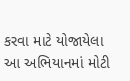કરવા માટે યોજાયેલા આ અભિયાનમાં મોટી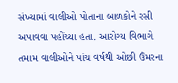સંખ્યામાં વાલીઓ પોતાના બાળકોને રસી અપાવવા પહોંચ્યા હતા. આરોગ્ય વિભાગે તમામ વાલીઓને પાંચ વર્ષથી ઓછી ઉંમરના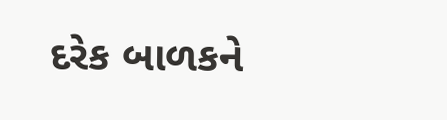દરેક બાળકને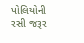પોલિયોની રસી જરૂર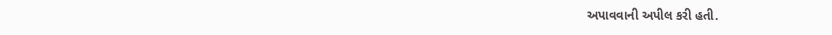અપાવવાની અપીલ કરી હતી.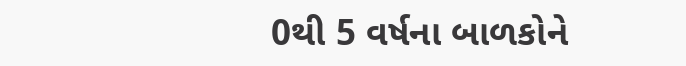0થી 5 વર્ષના બાળકોને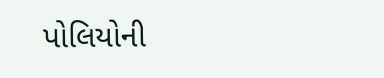પોલિયોની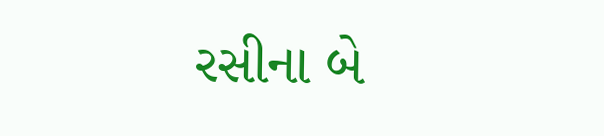રસીના બે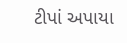ટીપાં અપાયા